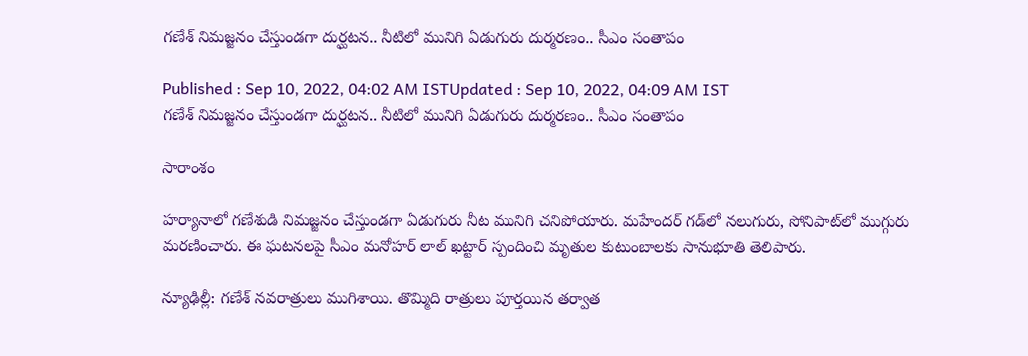గణేశ్ నిమజ్జనం చేస్తుండగా దుర్ఘటన.. నీటిలో మునిగి ఏడుగురు దుర్మరణం.. సీఎం సంతాపం

Published : Sep 10, 2022, 04:02 AM ISTUpdated : Sep 10, 2022, 04:09 AM IST
గణేశ్ నిమజ్జనం చేస్తుండగా దుర్ఘటన.. నీటిలో మునిగి ఏడుగురు దుర్మరణం.. సీఎం సంతాపం

సారాంశం

హర్యానాలో గణేశుడి నిమజ్జనం చేస్తుండగా ఏడుగురు నీట మునిగి చనిపోయారు. మహేందర్ గడ్‌లో నలుగురు, సోనిపాట్‌లో ముగ్గురు మరణించారు. ఈ ఘటనలపై సీఎం మనోహర్ లాల్ ఖట్టార్ స్పందించి మృతుల కుటుంబాలకు సానుభూతి తెలిపారు.

న్యూఢిల్లీ: గణేశ్ నవరాత్రులు ముగిశాయి. తొమ్మిది రాత్రులు పూర్తయిన తర్వాత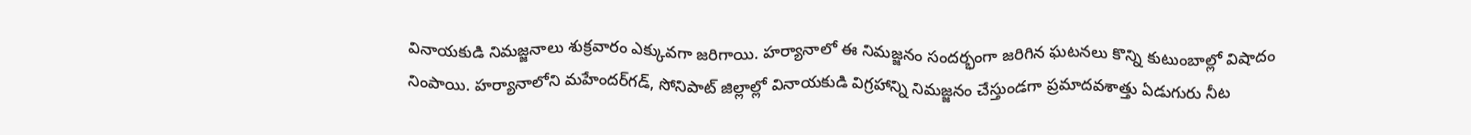వినాయకుడి నిమజ్జనాలు శుక్రవారం ఎక్కువగా జరిగాయి. హర్యానాలో ఈ నిమజ్జనం సందర్భంగా జరిగిన ఘటనలు కొన్ని కుటుంబాల్లో విషాదం నింపాయి. హర్యానాలోని మహేందర్‌గడ్‌, సోనిపాట్ జిల్లాల్లో వినాయకుడి విగ్రహాన్ని నిమజ్జనం చేస్తుండగా ప్రమాదవశాత్తు ఏడుగురు నీట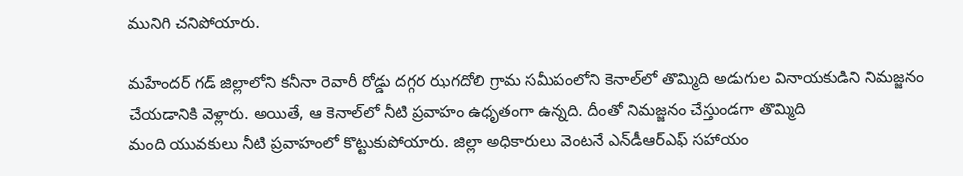మునిగి చనిపోయారు.

మహేందర్ గడ్ జిల్లాలోని కనీనా రెవారీ రోడ్డు దగ్గర ఝగదోలి గ్రామ సమీపంలోని కెనాల్‌లో తొమ్మిది అడుగుల వినాయకుడిని నిమజ్జనం చేయడానికి వెళ్లారు. అయితే, ఆ కెనాల్‌లో నీటి ప్రవాహం ఉధృతంగా ఉన్నది. దీంతో నిమజ్జనం చేస్తుండగా తొమ్మిది
మంది యువకులు నీటి ప్రవాహంలో కొట్టుకుపోయారు. జిల్లా అధికారులు వెంటనే ఎన్‌డీఆర్ఎఫ్ సహాయం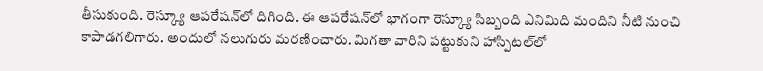తీసుకుంది. రెస్క్యూ ఆపరేషన్‌లో దిగింది. ఈ ఆపరేషన్‌లో భాగంగా రెస్క్యూ సిబ్బంది ఎనిమిది మందిని నీటి నుంచి కాపాడగలిగారు. అందులో నలుగురు మరణించారు. మిగతా వారిని పట్టుకుని హాస్పిటల్‌లో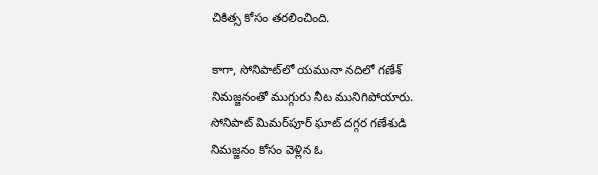చికిత్స కోసం తరలించింది.

కాగా, సోనిపాట్‌లో యమునా నదిలో గణేశ్ నిమజ్జనంతో ముగ్గురు నీట మునిగిపోయారు. సోనిపాట్ మిమర్‌పూర్ ఘాట్ దగ్గర గణేశుడి నిమజ్జనం కోసం వెళ్లిన ఓ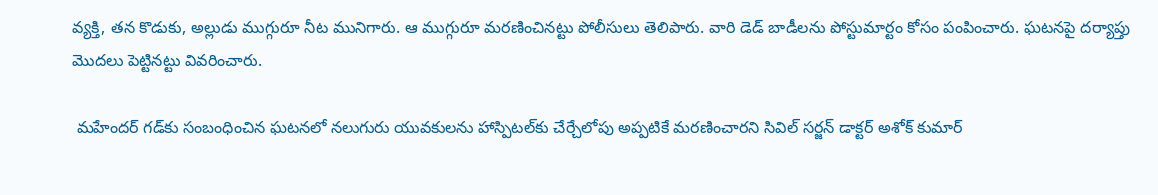వ్యక్తి, తన కొడుకు, అల్లుడు ముగ్గురూ నీట మునిగారు. ఆ ముగ్గురూ మరణించినట్టు పోలీసులు తెలిపారు. వారి డెడ్ బాడీలను పోస్టుమార్టం కోసం పంపించారు. ఘటనపై దర్యాప్తు మొదలు పెట్టినట్టు వివరించారు.

 మహేందర్ గడ్‌కు సంబంధించిన ఘటనలో నలుగురు యువకులను హాస్పిటల్‌కు చేర్చేలోపు అప్పటికే మరణించారని సివిల్ సర్జన్ డాక్టర్ అశోక్ కుమార్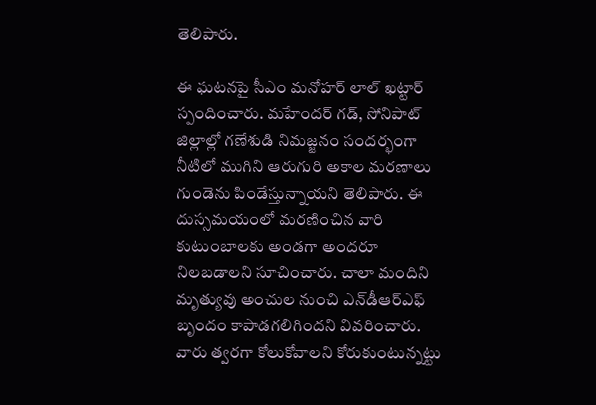తెలిపారు.

ఈ ఘటనపై సీఎం మనోహర్ లాల్ ఖట్టార్ స్పందించారు. మహేందర్ గడ్, సోనిపాట్ జిల్లాల్లో గణేశుడి నిమజ్జనం సందర్భంగా నీటిలో ముగిని ఆరుగురి అకాల మరణాలు గుండెను పిండేస్తున్నాయని తెలిపారు. ఈ దుస్సమయంలో మరణించిన వారి కుటుంబాలకు అండగా అందరూ నిలబడాలని సూచించారు. చాలా మందిని మృత్యువు అంచుల నుంచి ఎన్‌డీఆర్ఎఫ్ బృందం కాపాడగలిగిందని వివరించారు. వారు త్వరగా కోలుకోవాలని కోరుకుంటున్నట్టు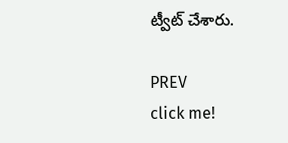ట్వీట్ చేశారు.

PREV
click me!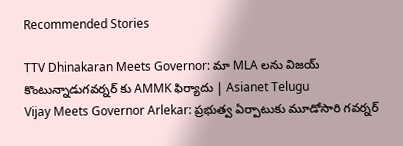Recommended Stories

TTV Dhinakaran Meets Governor: మా MLA లను విజయ్ కొంటున్నాడుగవర్నర్ కు AMMK ఫిర్యాదు | Asianet Telugu
Vijay Meets Governor Arlekar: ప్రభుత్వ ఏర్పాటుకు మూడోసారి గవర్నర్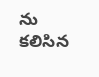ను కలిసిన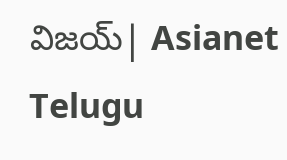విజయ్| Asianet Telugu